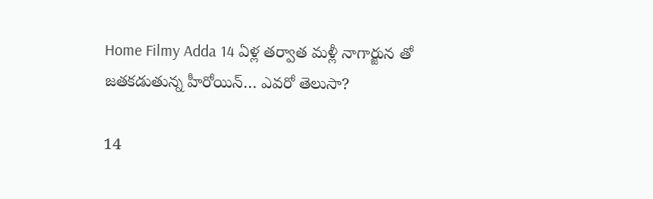Home Filmy Adda 14 ఏళ్ల తర్వాత మళ్లీ నాగార్జున తో జతకడుతున్న హీరోయిన్… ఎవరో తెలుసా?

14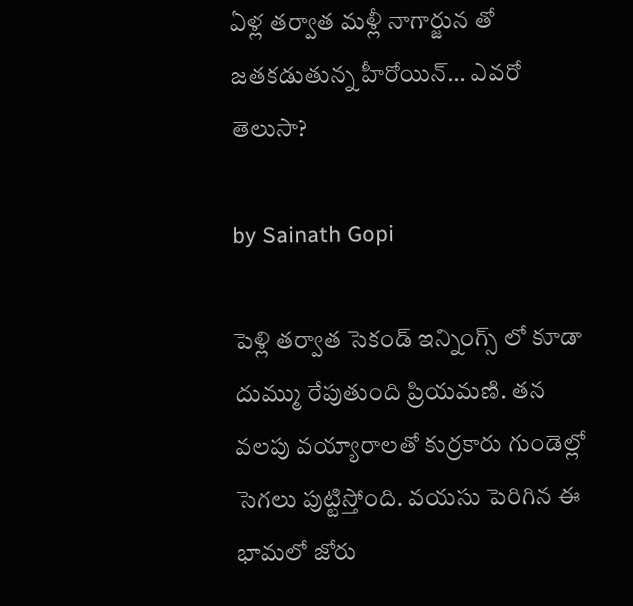ఏళ్ల తర్వాత మళ్లీ నాగార్జున తో జతకడుతున్న హీరోయిన్… ఎవరో తెలుసా?

by Sainath Gopi

పెళ్లి తర్వాత సెకండ్ ఇన్నింగ్స్ లో కూడా దుమ్ము రేపుతుంది ప్రియమణి. తన వలపు వయ్యారాలతో కుర్రకారు గుండెల్లో సెగలు పుట్టిస్తోంది. వయసు పెరిగిన ఈ భామలో జోరు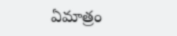ఏమాత్రం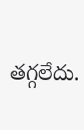తగ్గలేదు.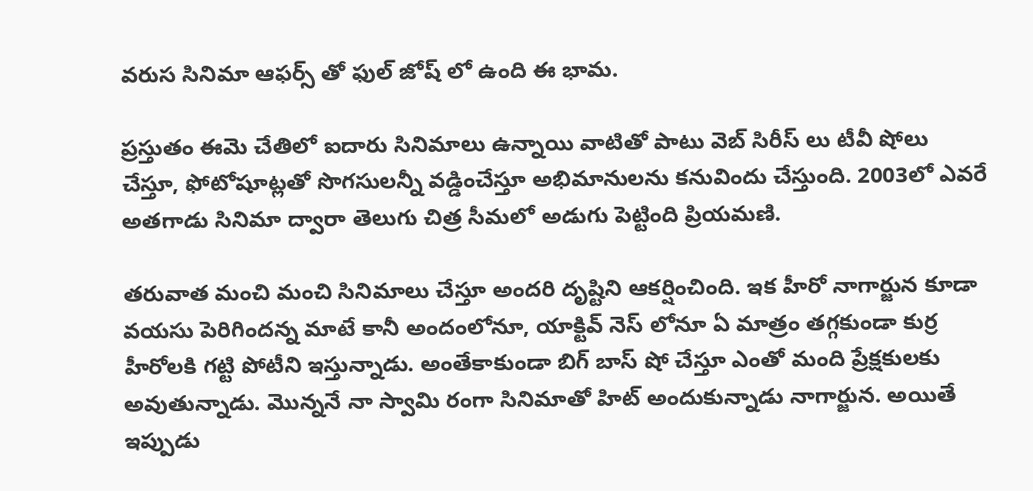వరుస సినిమా ఆఫర్స్ తో ఫుల్ జోష్ లో ఉంది ఈ భామ.

ప్రస్తుతం ఈమె చేతిలో ఐదారు సినిమాలు ఉన్నాయి వాటితో పాటు వెబ్ సిరీస్ లు టీవీ షోలు చేస్తూ, ఫోటోషూట్లతో సొగసులన్నీ వడ్డించేస్తూ అభిమానులను కనువిందు చేస్తుంది. 2003లో ఎవరే అతగాడు సినిమా ద్వారా తెలుగు చిత్ర సీమలో అడుగు పెట్టింది ప్రియమణి.

తరువాత మంచి మంచి సినిమాలు చేస్తూ అందరి దృష్టిని ఆకర్షించింది. ఇక హీరో నాగార్జున కూడా వయసు పెరిగిందన్న మాటే కానీ అందంలోనూ, యాక్టివ్ నెస్ లోనూ ఏ మాత్రం తగ్గకుండా కుర్ర హీరోలకి గట్టి పోటీని ఇస్తున్నాడు. అంతేకాకుండా బిగ్ బాస్ షో చేస్తూ ఎంతో మంది ప్రేక్షకులకు అవుతున్నాడు. మొన్ననే నా స్వామి రంగా సినిమాతో హిట్ అందుకున్నాడు నాగార్జున. అయితే ఇప్పుడు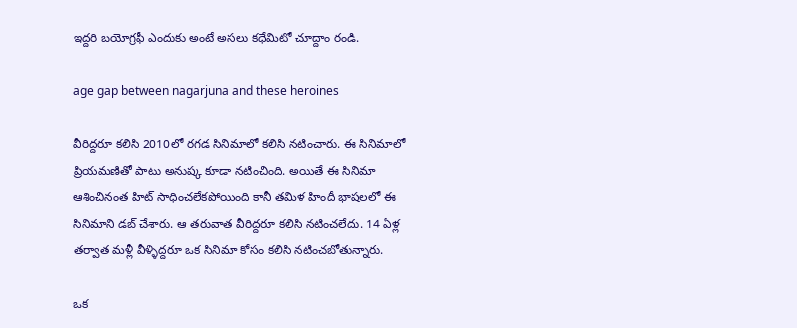ఇద్దరి బయోగ్రఫీ ఎందుకు అంటే అసలు కధేమిటో చూద్దాం రండి.

age gap between nagarjuna and these heroines

వీరిద్దరూ కలిసి 2010లో రగడ సినిమాలో కలిసి నటించారు. ఈ సినిమాలో ప్రియమణితో పాటు అనుష్క కూడా నటించింది. అయితే ఈ సినిమా ఆశించినంత హిట్ సాధించలేకపోయింది కానీ తమిళ హిందీ భాషలలో ఈ సినిమాని డబ్ చేశారు. ఆ తరువాత వీరిద్దరూ కలిసి నటించలేదు. 14 ఏళ్ల తర్వాత మళ్లీ వీళ్ళిద్దరూ ఒక సినిమా కోసం కలిసి నటించబోతున్నారు.

ఒక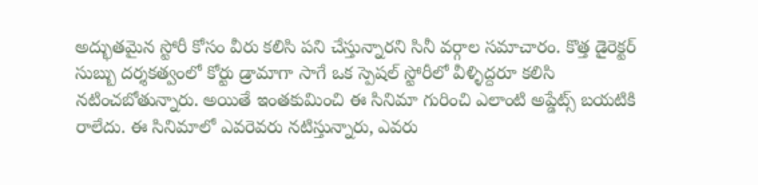అద్భుతమైన స్టోరీ కోసం వీరు కలిసి పని చేస్తున్నారని సినీ వర్గాల సమాచారం. కొత్త డైరెక్టర్ సుబ్బు దర్శకత్వంలో కోర్టు డ్రామాగా సాగే ఒక స్పెషల్ స్టోరీలో వీళ్ళిద్దరూ కలిసి నటించబోతున్నారు. అయితే ఇంతకుమించి ఈ సినిమా గురించి ఎలాంటి అప్డేట్స్ బయటికి రాలేదు. ఈ సినిమాలో ఎవరెవరు నటిస్తున్నారు, ఎవరు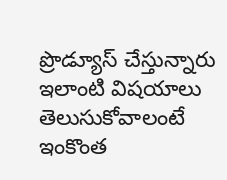ప్రొడ్యూస్ చేస్తున్నారు ఇలాంటి విషయాలు తెలుసుకోవాలంటే ఇంకొంత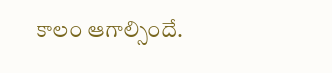కాలం ఆగాల్సిందే.